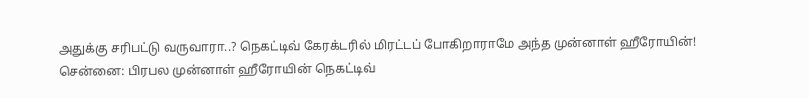அதுக்கு சரிபட்டு வருவாரா..? நெகட்டிவ் கேரக்டரில் மிரட்டப் போகிறாராமே அந்த முன்னாள் ஹீரோயின்!
சென்னை: பிரபல முன்னாள் ஹீரோயின் நெகட்டிவ்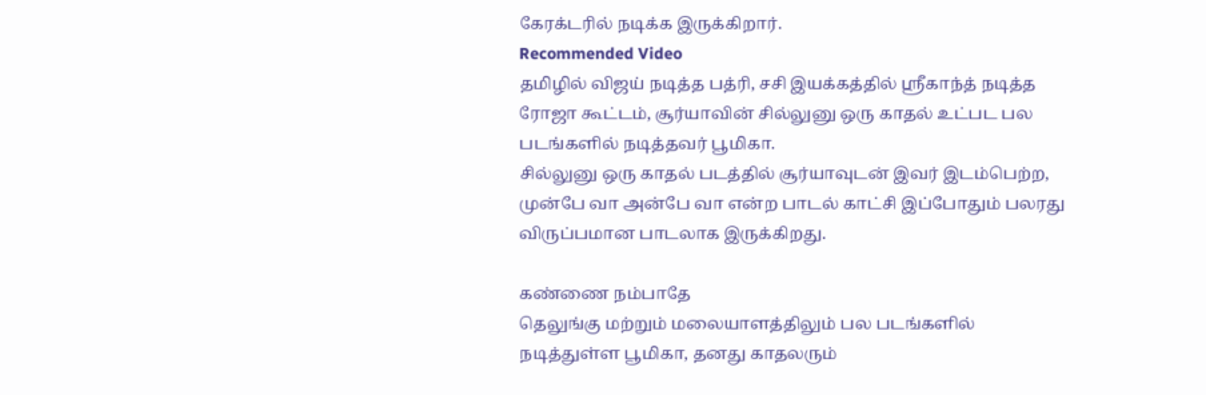கேரக்டரில் நடிக்க இருக்கிறார்.
Recommended Video
தமிழில் விஜய் நடித்த பத்ரி, சசி இயக்கத்தில் ஶ்ரீகாந்த் நடித்த ரோஜா கூட்டம், சூர்யாவின் சில்லுனு ஒரு காதல் உட்பட பல படங்களில் நடித்தவர் பூமிகா.
சில்லுனு ஒரு காதல் படத்தில் சூர்யாவுடன் இவர் இடம்பெற்ற, முன்பே வா அன்பே வா என்ற பாடல் காட்சி இப்போதும் பலரது விருப்பமான பாடலாக இருக்கிறது.

கண்ணை நம்பாதே
தெலுங்கு மற்றும் மலையாளத்திலும் பல படங்களில் நடித்துள்ள பூமிகா, தனது காதலரும்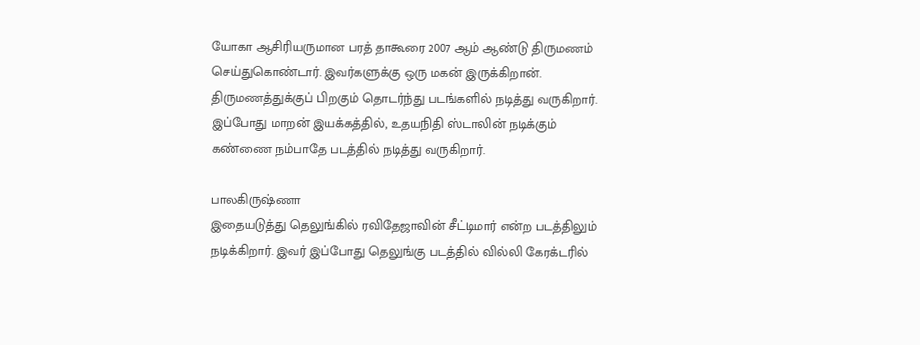யோகா ஆசிரியருமான பரத் தாகூரை 2007 ஆம் ஆண்டு திருமணம் செய்துகொண்டார். இவர்களுக்கு ஒரு மகன் இருக்கிறான். திருமணத்துக்குப் பிறகும் தொடர்ந்து படங்களில் நடித்து வருகிறார். இப்போது மாறன் இயக்கத்தில், உதயநிதி ஸ்டாலின் நடிக்கும் கண்ணை நம்பாதே படத்தில் நடித்து வருகிறார்.

பாலகிருஷ்ணா
இதையடுத்து தெலுங்கில் ரவிதேஜாவின் சீட்டிமார் என்ற படத்திலும் நடிக்கிறார். இவர் இப்போது தெலுங்கு படத்தில் வில்லி கேரக்டரில்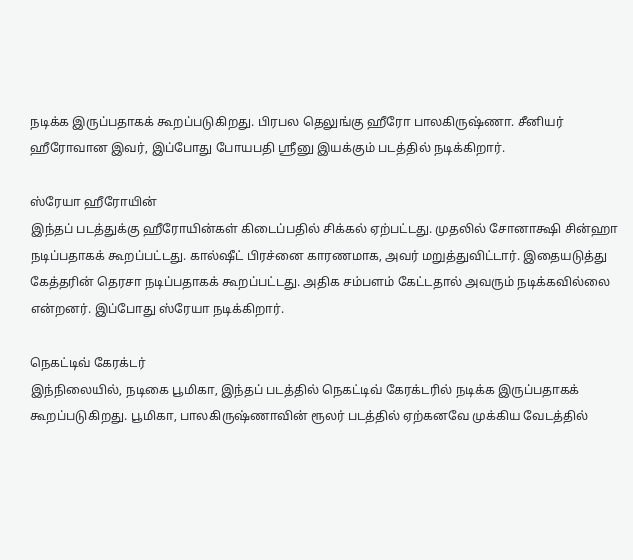நடிக்க இருப்பதாகக் கூறப்படுகிறது. பிரபல தெலுங்கு ஹீரோ பாலகிருஷ்ணா. சீனியர் ஹீரோவான இவர், இப்போது போயபதி ஶ்ரீனு இயக்கும் படத்தில் நடிக்கிறார்.

ஸ்ரேயா ஹீரோயின்
இந்தப் படத்துக்கு ஹீரோயின்கள் கிடைப்பதில் சிக்கல் ஏற்பட்டது. முதலில் சோனாக்ஷி சின்ஹா நடிப்பதாகக் கூறப்பட்டது. கால்ஷீட் பிரச்னை காரணமாக, அவர் மறுத்துவிட்டார். இதையடுத்து கேத்தரின் தெரசா நடிப்பதாகக் கூறப்பட்டது. அதிக சம்பளம் கேட்டதால் அவரும் நடிக்கவில்லை என்றனர். இப்போது ஸ்ரேயா நடிக்கிறார்.

நெகட்டிவ் கேரக்டர்
இந்நிலையில், நடிகை பூமிகா, இந்தப் படத்தில் நெகட்டிவ் கேரக்டரில் நடிக்க இருப்பதாகக் கூறப்படுகிறது. பூமிகா, பாலகிருஷ்ணாவின் ரூலர் படத்தில் ஏற்கனவே முக்கிய வேடத்தில்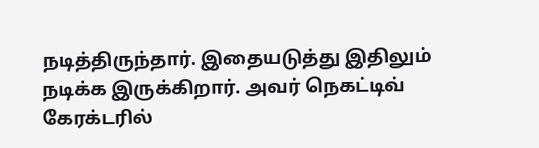நடித்திருந்தார். இதையடுத்து இதிலும் நடிக்க இருக்கிறார். அவர் நெகட்டிவ் கேரக்டரில்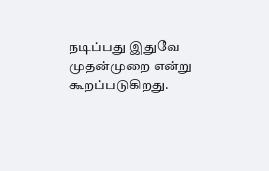நடிப்பது இதுவே முதன்முறை என்று கூறப்படுகிறது.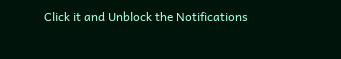Click it and Unblock the Notifications